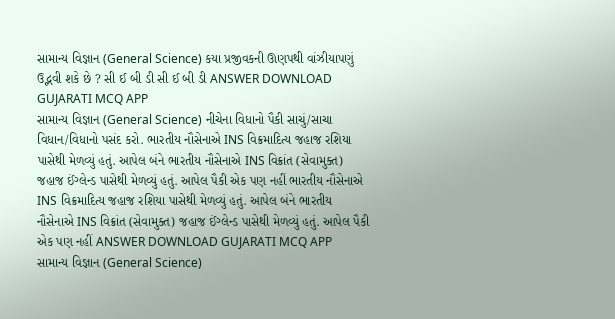સામાન્ય વિજ્ઞાન (General Science) કયા પ્રજીવકની ઊણપથી વાંઝીયાપણું ઉદ્ભવી શકે છે ? સી ઈ બી ડી સી ઈ બી ડી ANSWER DOWNLOAD GUJARATI MCQ APP
સામાન્ય વિજ્ઞાન (General Science) નીચેના વિધાનો પૈકી સાચું/સાચા વિધાન/વિધાનો પસંદ કરો. ભારતીય નૌસેનાએ INS વિક્રમાદિત્ય જહાજ રશિયા પાસેથી મેળવ્યું હતું. આપેલ બંને ભારતીય નૌસેનાએ INS વિક્રાંત (સેવામુક્ત) જહાજ ઈંગ્લેન્ડ પાસેથી મેળવ્યું હતું. આપેલ પૈકી એક પણ નહીં ભારતીય નૌસેનાએ INS વિક્રમાદિત્ય જહાજ રશિયા પાસેથી મેળવ્યું હતું. આપેલ બંને ભારતીય નૌસેનાએ INS વિક્રાંત (સેવામુક્ત) જહાજ ઈંગ્લેન્ડ પાસેથી મેળવ્યું હતું. આપેલ પૈકી એક પણ નહીં ANSWER DOWNLOAD GUJARATI MCQ APP
સામાન્ય વિજ્ઞાન (General Science)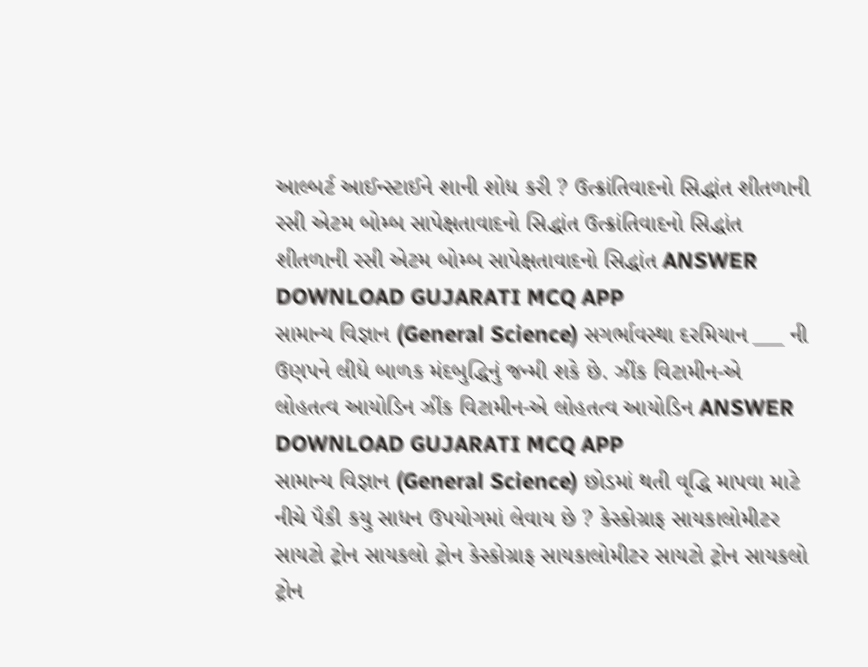આલ્બર્ટ આઈન્સ્ટાઈને શાની શોધ કરી ? ઉત્ક્રાંતિવાદનો સિદ્ધાંત શીતળાની રસી એટમ બોમ્બ સાપેક્ષતાવાદનો સિદ્ધાંત ઉત્ક્રાંતિવાદનો સિદ્ધાંત શીતળાની રસી એટમ બોમ્બ સાપેક્ષતાવાદનો સિદ્ધાંત ANSWER DOWNLOAD GUJARATI MCQ APP
સામાન્ય વિજ્ઞાન (General Science) સગર્ભાવસ્થા દરમિયાન ___ ની ઉણપને લીધે બાળક મંદબુદ્ધિનું જન્મી શકે છે. ઝીંક વિટામીન-એ લોહતત્વ આયોડિન ઝીંક વિટામીન-એ લોહતત્વ આયોડિન ANSWER DOWNLOAD GUJARATI MCQ APP
સામાન્ય વિજ્ઞાન (General Science) છોડમાં થતી વૃદ્ધિ માપવા માટે નીચે પૈકી કયુ સાધન ઉપયોગમાં લેવાય છે ? કેસ્કોગ્રાફ સાયકાલોમીટર સાયટો ટ્રોન સાયકલો ટ્રોન કેસ્કોગ્રાફ સાયકાલોમીટર સાયટો ટ્રોન સાયકલો ટ્રોન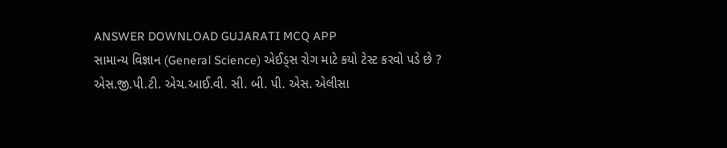ANSWER DOWNLOAD GUJARATI MCQ APP
સામાન્ય વિજ્ઞાન (General Science) એઈડ્સ રોગ માટે કયો ટેસ્ટ કરવો પડે છે ? એસ.જી.પી.ટી. એચ.આઈ.વી. સી. બી. પી. એસ. એલીસા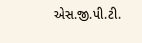એસ.જી.પી.ટી.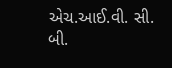એચ.આઈ.વી. સી. બી.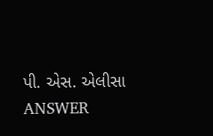પી. એસ. એલીસા ANSWER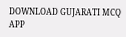DOWNLOAD GUJARATI MCQ APP